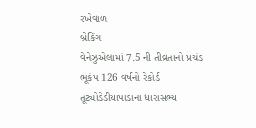રખેવાળ
બ્રેકિંગ
વેનેઝુએલામાં 7.5 ની તીવ્રતાનો પ્રચંડ ભૂકંપ 126 વર્ષનો રેકોર્ડ તૂટ્યોડેડીયાપાડાના ધારાસભ્ય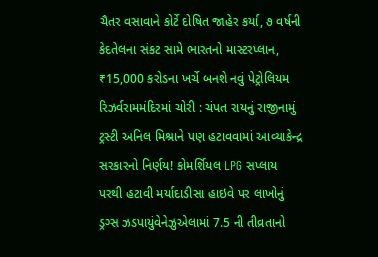ચૈતર વસાવાને કોર્ટે દોષિત જાહેર કર્યા, ૭ વર્ષની કેદતેલના સંકટ સામે ભારતનો માસ્ટરપ્લાન, ₹15,000 કરોડના ખર્ચે બનશે નવું પેટ્રોલિયમ રિઝર્વરામમંદિરમાં ચોરી : ચંપત રાયનું રાજીનામું ટ્રસ્ટી અનિલ મિશ્રાને પણ હટાવવામાં આવ્યાકેન્દ્ર સરકારનો નિર્ણય! કોમર્શિયલ LPG સપ્લાય પરથી હટાવી મર્યાદાડીસા હાઇવે પર લાખોનું ડ્રગ્સ ઝડપાયુંવેનેઝુએલામાં 7.5 ની તીવ્રતાનો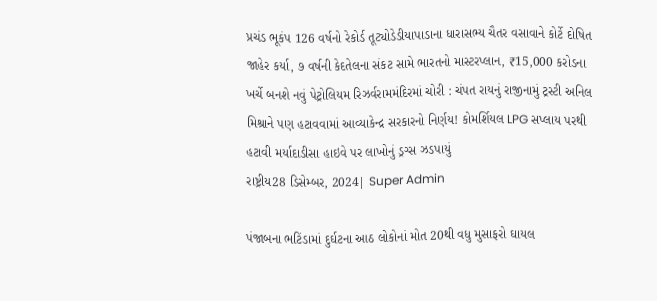પ્રચંડ ભૂકંપ 126 વર્ષનો રેકોર્ડ તૂટ્યોડેડીયાપાડાના ધારાસભ્ય ચૈતર વસાવાને કોર્ટે દોષિત જાહેર કર્યા, ૭ વર્ષની કેદતેલના સંકટ સામે ભારતનો માસ્ટરપ્લાન, ₹15,000 કરોડના ખર્ચે બનશે નવું પેટ્રોલિયમ રિઝર્વરામમંદિરમાં ચોરી : ચંપત રાયનું રાજીનામું ટ્રસ્ટી અનિલ મિશ્રાને પણ હટાવવામાં આવ્યાકેન્દ્ર સરકારનો નિર્ણય! કોમર્શિયલ LPG સપ્લાય પરથી હટાવી મર્યાદાડીસા હાઇવે પર લાખોનું ડ્રગ્સ ઝડપાયું
રાષ્ટ્રીય28 ડિસેમ્બર, 2024| Super Admin

પંજાબના ભટિંડામાં દુર્ઘટના આઠ લોકોનાં મોત 20થી વધુ મુસાફરો ઘાયલ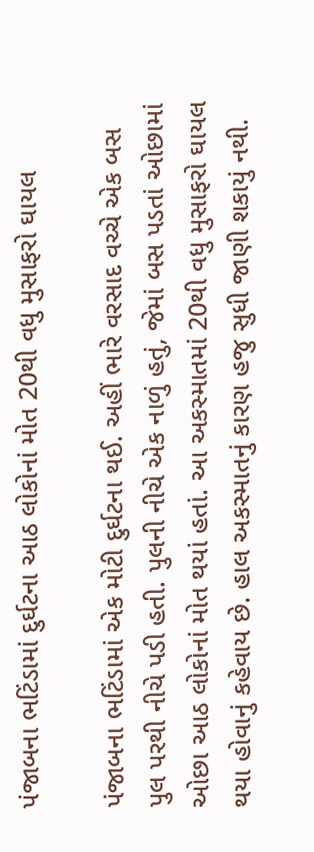પંજાબના ભટિંડામાં દુર્ઘટના આઠ લોકોનાં મોત 20થી વધુ મુસાફરો ઘાયલ

પંજાબના ભટિંડામાં એક મોટી દુર્ઘટના થઈ. અહીં ભારે વરસાદ વચ્ચે એક બસ પુલ પરથી નીચે પડી હતી. પુલની નીચે એક નાળું હતું, જેમાં બસ પડતાં ઓછામાં ઓછા આઠ લોકોનાં મોત થયાં હતાં. આ અકસ્માતમાં 20થી વધુ મુસાફરો ઘાયલ થયા હોવાનું કહેવાય છે. હાલ અકસ્માતનું કારણ હજુ સુધી જાણી શકાયું નથી.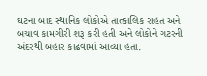ઘટના બાદ સ્થાનિક લોકોએ તાત્કાલિક રાહત અને બચાવ કામગીરી શરૂ કરી હતી અને લોકોને ગટરની અંદરથી બહાર કાઢવામાં આવ્યા હતા.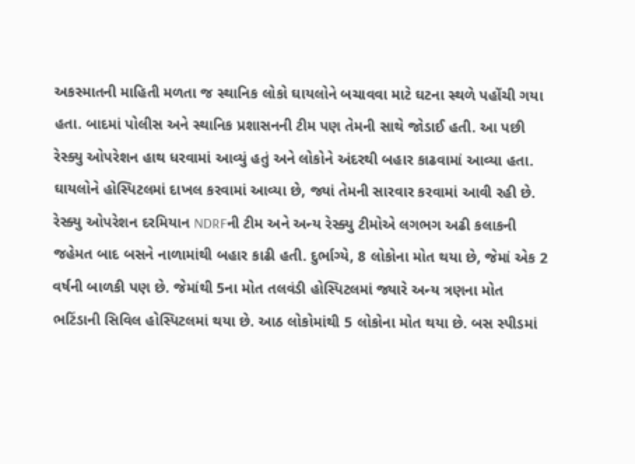અકસ્માતની માહિતી મળતા જ સ્થાનિક લોકો ઘાયલોને બચાવવા માટે ઘટના સ્થળે પહોંચી ગયા હતા. બાદમાં પોલીસ અને સ્થાનિક પ્રશાસનની ટીમ પણ તેમની સાથે જોડાઈ હતી. આ પછી રેસ્ક્યુ ઓપરેશન હાથ ધરવામાં આવ્યું હતું અને લોકોને અંદરથી બહાર કાઢવામાં આવ્યા હતા. ઘાયલોને હોસ્પિટલમાં દાખલ કરવામાં આવ્યા છે, જ્યાં તેમની સારવાર કરવામાં આવી રહી છે. રેસ્ક્યુ ઓપરેશન દરમિયાન NDRFની ટીમ અને અન્ય રેસ્ક્યુ ટીમોએ લગભગ અઢી કલાકની જહેમત બાદ બસને નાળામાંથી બહાર કાઢી હતી. દુર્ભાગ્યે, 8 લોકોના મોત થયા છે, જેમાં એક 2 વર્ષની બાળકી પણ છે. જેમાંથી 5ના મોત તલવંડી હોસ્પિટલમાં જ્યારે અન્ય ત્રણના મોત ભટિંડાની સિવિલ હોસ્પિટલમાં થયા છે. આઠ લોકોમાંથી 5 લોકોના મોત થયા છે. બસ સ્પીડમાં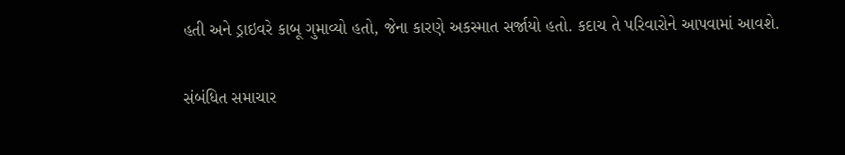હતી અને ડ્રાઇવરે કાબૂ ગુમાવ્યો હતો, જેના કારણે અકસ્માત સર્જાયો હતો. કદાચ તે પરિવારોને આપવામાં આવશે.

સંબંધિત સમાચાર